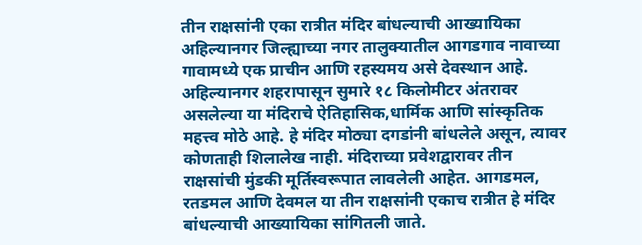तीन राक्षसांनी एका रात्रीत मंदिर बांधल्याची आख्यायिका
अहिल्यानगर जिल्ह्याच्या नगर तालुक्यातील आगडगाव नावाच्या गावामध्ये एक प्राचीन आणि रहस्यमय असे देवस्थान आहे. अहिल्यानगर शहरापासून सुमारे १८ किलोमीटर अंतरावर असलेल्या या मंदिराचे ऐतिहासिक,धार्मिक आणि सांस्कृतिक महत्त्व मोठे आहे. हे मंदिर मोठ्या दगडांनी बांधलेले असून, त्यावर कोणताही शिलालेख नाही. मंदिराच्या प्रवेशद्वारावर तीन राक्षसांची मुंडकी मूर्तिस्वरूपात लावलेली आहेत. आगडमल, रतडमल आणि देवमल या तीन राक्षसांनी एकाच रात्रीत हे मंदिर बांधल्याची आख्यायिका सांगितली जाते.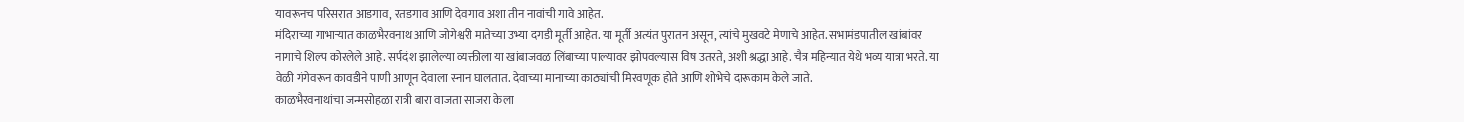यावरूनच परिसरात आडगाव, रतडगाव आणि देवगाव अशा तीन नावांची गावे आहेत.
मंदिराच्या गाभाऱ्यात काळभैरवनाथ आणि जोगेश्वरी मातेच्या उभ्या दगडी मूर्ती आहेत. या मूर्ती अत्यंत पुरातन असून, त्यांचे मुखवटे मेणाचे आहेत. सभामंडपातील खांबांवर नागाचे शिल्प कोरलेले आहे. सर्पदंश झालेल्या व्यक्तीला या खांबाजवळ लिंबाच्या पाल्यावर झोपवल्यास विष उतरते, अशी श्रद्धा आहे. चैत्र महिन्यात येथे भव्य यात्रा भरते. या वेळी गंगेवरून कावडीने पाणी आणून देवाला स्नान घालतात. देवाच्या मानाच्या काठ्यांची मिरवणूक होते आणि शोभेचे दारूकाम केले जाते.
काळभैरवनाथांचा जन्मसोहळा रात्री बारा वाजता साजरा केला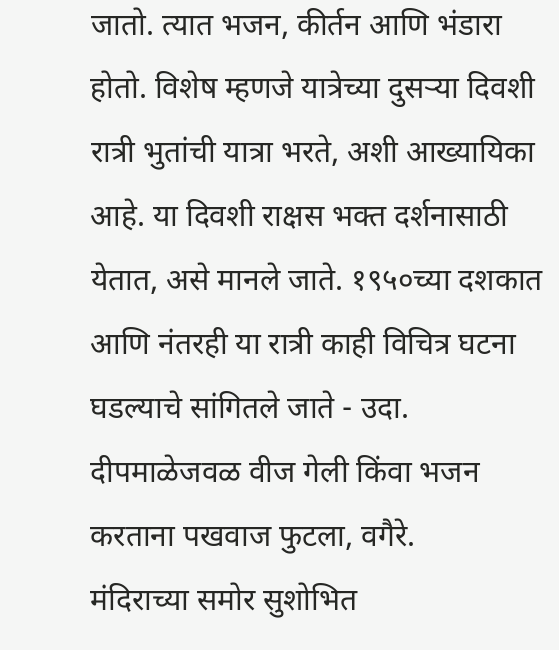जातो. त्यात भजन, कीर्तन आणि भंडारा होतो. विशेष म्हणजे यात्रेच्या दुसऱ्या दिवशी रात्री भुतांची यात्रा भरते, अशी आख्यायिका आहे. या दिवशी राक्षस भक्त दर्शनासाठी येतात, असे मानले जाते. १९५०च्या दशकात आणि नंतरही या रात्री काही विचित्र घटना घडल्याचे सांगितले जाते - उदा. दीपमाळेजवळ वीज गेली किंवा भजन करताना पखवाज फुटला, वगैरे.
मंदिराच्या समोर सुशोभित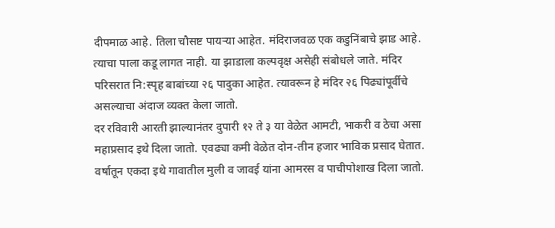दीपमाळ आहे. तिला चौसष्ट पायऱ्या आहेत. मंदिराजवळ एक कडुनिंबाचे झाड आहे. त्याचा पाला कडू लागत नाही. या झाडाला कल्पवृक्ष असेही संबोधले जाते. मंदिर परिसरात नि:स्पृह बाबांच्या २६ पादुका आहेत. त्यावरून हे मंदिर २६ पिढ्यांपूर्वीचे असल्याचा अंदाज व्यक्त केला जातो.
दर रविवारी आरती झाल्यानंतर दुपारी १२ ते ३ या वेळेत आमटी, भाकरी व ठेचा असा महाप्रसाद इथे दिला जातो. एवढ्या कमी वेळेत दोन-तीन हजार भाविक प्रसाद घेतात. वर्षातून एकदा इथे गावातील मुली व जावई यांना आमरस व पाचीपोशाख दिला जातो.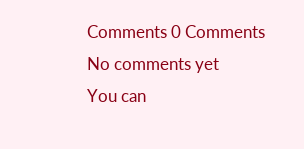Comments 0 Comments
No comments yet
You can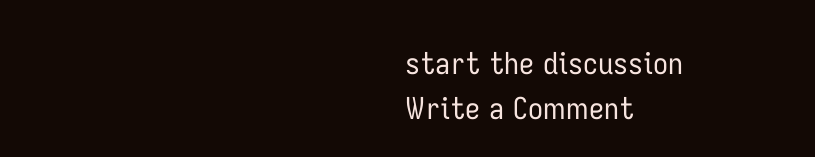start the discussion
Write a Comment